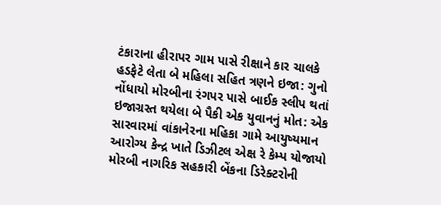ટંકારાના હીરાપર ગામ પાસે રીક્ષાને કાર ચાલકે હડફેટે લેતા બે મહિલા સહિત ત્રણને ઇજા: ગુનો નોંધાયો મોરબીના રંગપર પાસે બાઈક સ્લીપ થતાં ઇજાગ્રસ્ત થયેલા બે પૈકી એક યુવાનનું મોત: એક સારવારમાં વાંકાનેરના મહિકા ગામે આયુષ્યમાન આરોગ્ય કેન્દ્ર ખાતે ડિઝીટલ એક્ષ રે કેમ્પ યોજાયો મોરબી નાગરિક સહકારી બેંકના ડિરેક્ટરોની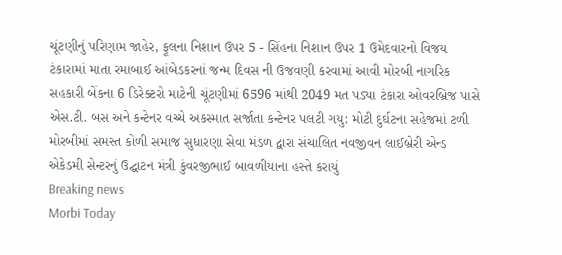ચૂંટણીનું પરિણામ જાહેર, ફૂલના નિશાન ઉપર 5 - સિંહના નિશાન ઉપર 1 ઉમેદવારનો વિજય ટંકારામાં માતા રમાબાઈ આંબેડકરનાં જન્મ દિવસ ની ઉજવણી કરવામાં આવી મોરબી નાગરિક સહકારી બેંકના 6 ડિરેક્ટરો માટેની ચૂંટણીમાં 6596 માંથી 2049 મત પડ્યા ટંકારા ઓવરબ્રિજ પાસે એસ.ટી. બસ અને કન્ટેનર વચ્ચે અકસ્માત સર્જાતા કન્ટેનર પલટી ગયુ: મોટી દુર્ઘટના સહેજમાં ટળી મોરબીમાં સમસ્ત કોળી સમાજ સુધારણા સેવા મંડળ દ્વારા સંચાલિત નવજીવન લાઈબ્રેરી એન્ડ એકેડમી સેન્ટરનું ઉદ્ઘાટન મંત્રી કુંવરજીભાઈ બાવળીયાના હસ્તે કરાયું
Breaking news
Morbi Today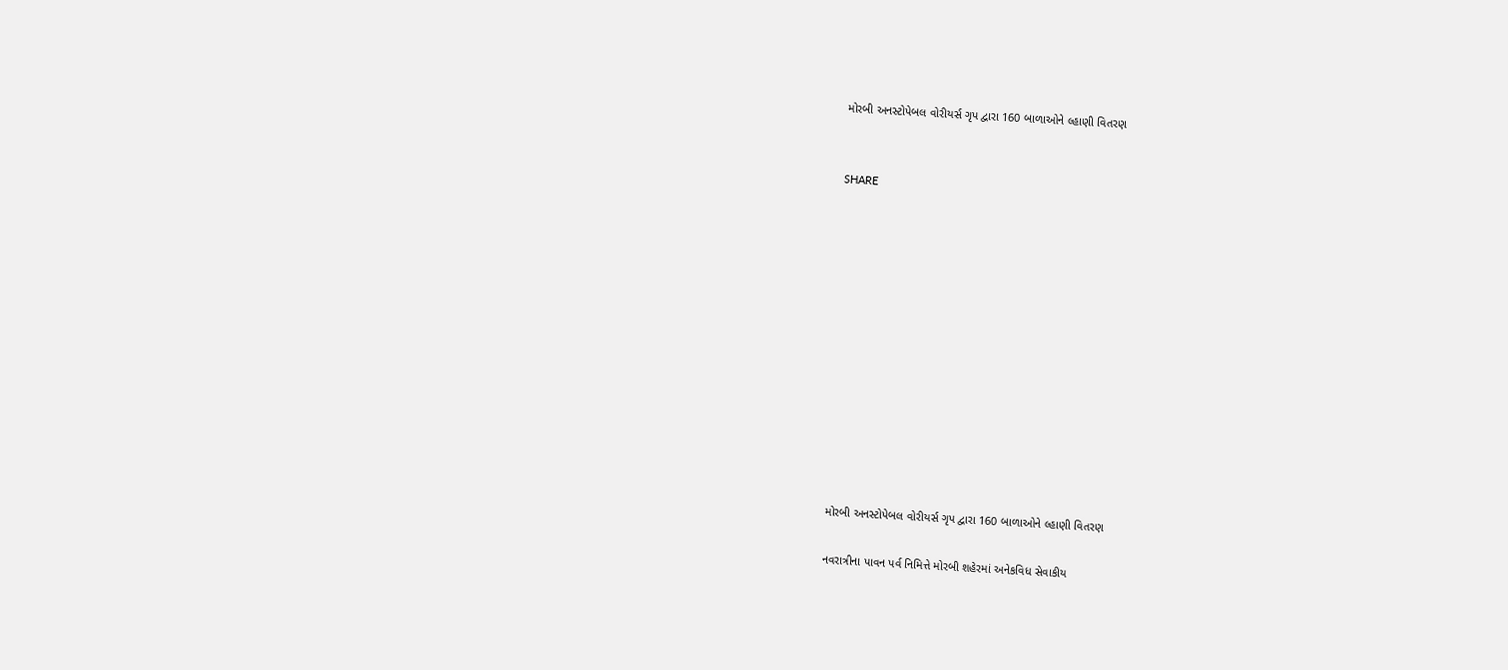મોરબી અનસ્ટોપેબલ વોરીયર્સ ગૃપ દ્વારા 160 બાળાઓને લ્હાણી વિતરણ


SHARE













મોરબી અનસ્ટોપેબલ વોરીયર્સ ગૃપ દ્વારા 160 બાળાઓને લ્હાણી વિતરણ

નવરાત્રીના પાવન પર્વ નિમિત્તે મોરબી શહેરમાં અનેકવિધ સેવાકીય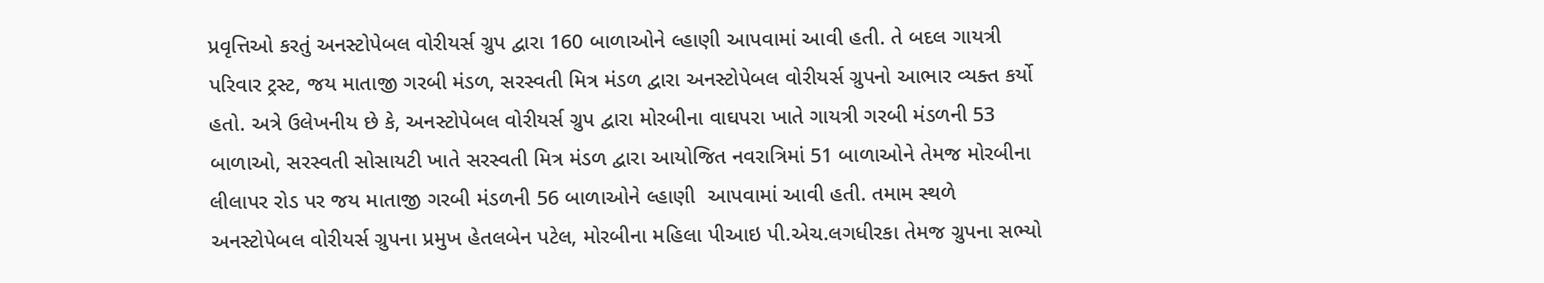પ્રવૃત્તિઓ કરતું અનસ્ટોપેબલ વોરીયર્સ ગ્રુપ દ્વારા 160 બાળાઓને લ્હાણી આપવામાં આવી હતી. તે બદલ ગાયત્રી પરિવાર ટ્રસ્ટ, જય માતાજી ગરબી મંડળ, સરસ્વતી મિત્ર મંડળ દ્વારા અનસ્ટોપેબલ વોરીયર્સ ગ્રુપનો આભાર વ્યક્ત કર્યો હતો. અત્રે ઉલેખનીય છે કે, અનસ્ટોપેબલ વોરીયર્સ ગ્રુપ દ્વારા મોરબીના વાઘપરા ખાતે ગાયત્રી ગરબી મંડળની 53 બાળાઓ, સરસ્વતી સોસાયટી ખાતે સરસ્વતી મિત્ર મંડળ દ્વારા આયોજિત નવરાત્રિમાં 51 બાળાઓને તેમજ મોરબીના લીલાપર રોડ પર જય માતાજી ગરબી મંડળની 56 બાળાઓને લ્હાણી  આપવામાં આવી હતી. તમામ સ્થળે અનસ્ટોપેબલ વોરીયર્સ ગ્રુપના પ્રમુખ હેતલબેન પટેલ, મોરબીના મહિલા પીઆઇ પી.એચ.લગધીરકા તેમજ ગ્રુપના સભ્યો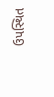ઉપસ્થિત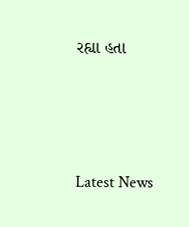રહ્યા હતા






Latest News